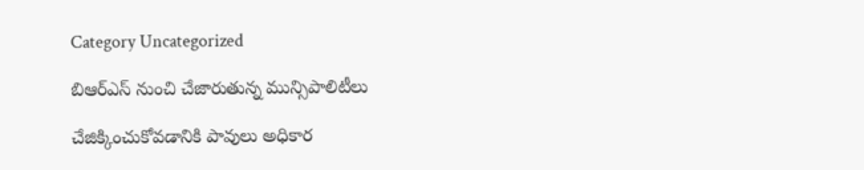Category Uncategorized

బిఆర్‌ఎస్‌ నుంచి చేజారుతున్న మున్సిపాలిటీలు

చేజిక్కించుకోవడానికి పావులు అధికార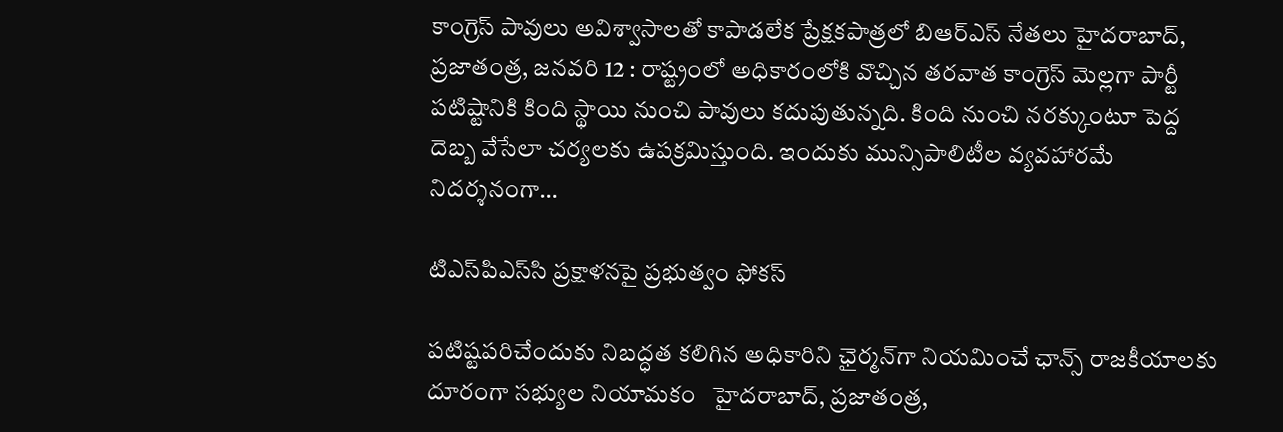కాంగ్రెస్‌ పావులు అవిశ్వాసాలతో కాపాడలేక ప్రేక్షకపాత్రలో బిఆర్‌ఎస్‌ నేతలు హైదరాబాద్‌, ప్రజాతంత్ర, జనవరి 12 : రాష్ట్రంలో అధికారంలోకి వొచ్చిన తరవాత కాంగ్రెస్‌ మెల్లగా పార్టీ పటిష్టానికి కింది స్థాయి నుంచి పావులు కదుపుతున్నది. కింది నుంచి నరక్కుంటూ పెద్ద దెబ్బ వేసేలా చర్యలకు ఉపక్రమిస్తుంది. ఇందుకు మున్సిపాలిటీల వ్యవహారమే నిదర్శనంగా…

టిఎస్‌పిఎస్‌సి ప్రక్షాళనపై ప్రభుత్వం ఫోకస్‌

పటిష్టపరిచేందుకు నిబద్ధత కలిగిన అధికారిని ఛైర్మన్‌గా నియమించే ఛాన్స్‌ రాజకీయాలకు దూరంగా సభ్యుల నియామకం   హైదరాబాద్‌, ప్రజాతంత్ర,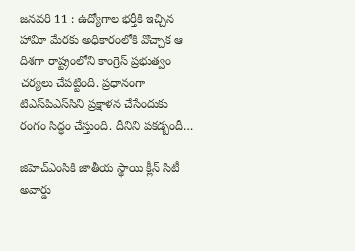జనవరి 11 : ఉద్యోగాల భర్తీకి ఇచ్చిన హావిూ మేరకు అధికారంలోకి వొచ్చాక ఆ దిశగా రాష్ట్రంలోని కాంగ్రెస్‌ ప్రభుత్వం చర్యలు చేపట్టింది. ప్రధానంగా టిఎస్‌పిఎస్‌సిని ప్రక్షాళన చేసేందుకు రంగం సిద్ధం చేస్తుంది. దీనిని పకడ్బందీ…

జిహెచ్‌ఎంసికి జాతీయ స్థాయి క్లీన్‌ సిటీ అవార్డు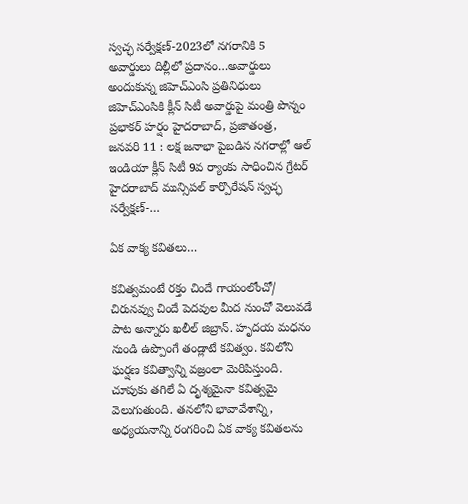స్వచ్ఛ సర్వేక్షణ్‌-2023లో నగరానికి 5 అవార్డులు దిల్లీలో ప్రదానం…అవార్డులు అందుకున్న జిహెచ్‌ఎంసి ప్రతినిధులు జిహెచ్‌ఎంసికి క్లీన్‌ సిటీ అవార్డుపై మంత్రి పొన్నం ప్రభాకర్‌ హర్షం హైదరాబాద్‌, ప్రజాతంత్ర, జనవరి 11 : లక్ష జనాభా పైబడిన నగరాల్లో ఆల్‌ ఇండియా క్లీన్‌ సిటీ 9వ ర్యాంకు సాధించిన గ్రేటర్‌ హైదరాబాద్‌ మున్సిపల్‌ కార్పొరేషన్‌ స్వచ్ఛ సర్వేక్షణ్‌-…

ఏక వాక్య కవితలు…

కవిత్వమంటే రక్తం చిందే గాయంలోంచో/ చిరునవ్వు చిందే పెదవుల మీద నుంచో వెలువడే పాట అన్నారు ఖలీల్‌ జిబ్రాన్‌. హృదయ మధనం నుండి ఉప్పొంగే తండ్లాటే కవిత్వం. కవిలోని ఘర్షణ కవిత్వాన్ని వజ్రంలా మెరిపిస్తుంది. చూపుకు తగిలే ఏ దృశ్యమైనా కవిత్వమై వెలుగుతుంది. తనలోని భావావేశాన్ని, అధ్యయనాన్ని రంగరించి ఏక వాక్య కవితలను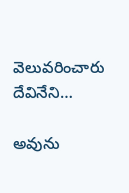వెలువరించారు దేవినేని…

అవును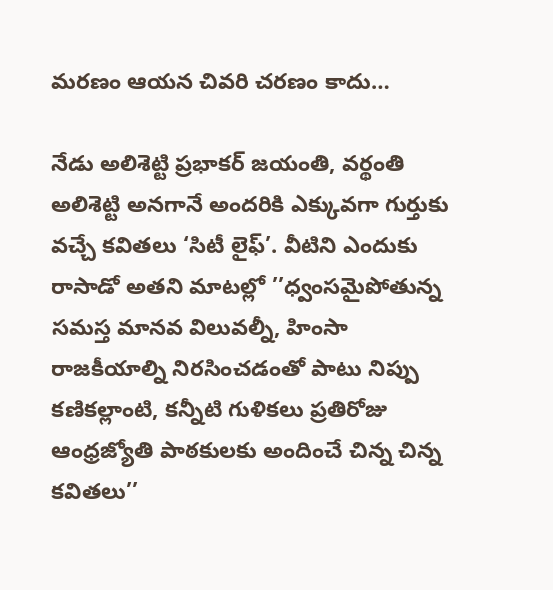మరణం ఆయన చివరి చరణం కాదు…

నేడు అలిశెట్టి ప్రభాకర్‌ జయంతి, వర్థంతి అలిశెట్టి అనగానే అందరికి ఎక్కువగా గుర్తుకు వచ్చే కవితలు ‘సిటీ లైఫ్‌’. వీటిని ఎందుకు రాసాడో అతని మాటల్లో ’’ధ్వంసమైపోతున్న సమస్త మానవ విలువల్నీ, హింసా రాజకీయాల్ని నిరసించడంతో పాటు నిప్పు కణికల్లాంటి, కన్నీటి గుళికలు ప్రతిరోజు ఆంధ్రజ్యోతి పాఠకులకు అందించే చిన్న చిన్న కవితలు’’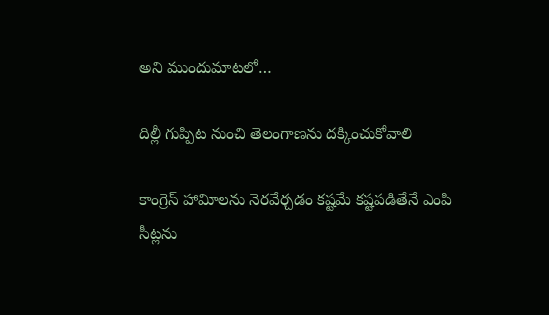అని ముందుమాటలో…

దిల్లీ గుప్పిట నుంచి తెలంగాణను దక్కించుకోవాలి

కాంగ్రెస్‌ హావిూలను నెరవేర్చడం కష్టమే కష్టపడితేనే ఎంపి సీట్లను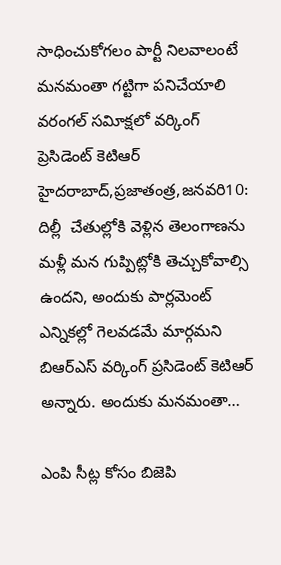సాధించుకోగలం పార్టీ నిలవాలంటే మనమంతా గట్టిగా పనిచేయాలి వరంగల్‌ సవిూక్షలో వర్కింగ్‌ ప్రెసిడెంట్‌ కెటిఆర్‌ హైదరాబాద్‌,ప్రజాతంత్ర,జనవరి10: దిల్లీ  చేతుల్లోకి వెళ్లిన తెలంగాణను మళ్లీ మన గుప్పిట్లోకి తెచ్చుకోవాల్సి ఉందని, అందుకు పార్లమెంట్‌ ఎన్నికల్లో గెలవడమే మార్గమని బిఆర్‌ఎస్‌ వర్కింగ్‌ ప్రసిడెంట్‌ కెటిఆర్‌ అన్నారు. అందుకు మనమంతా…

ఎంపి సీట్ల కోసం బిజెపి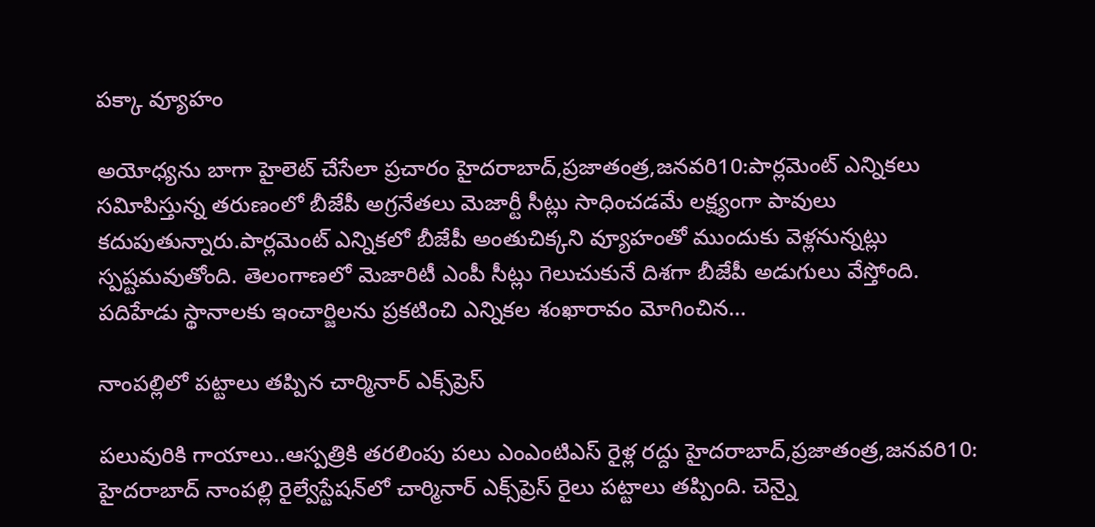పక్కా వ్యూహం

అయోధ్యను బాగా హైలెట్‌ చేసేలా ప్రచారం హైదరాబాద్‌,ప్రజాతంత్ర,జనవరి10:పార్లమెంట్‌ ఎన్నికలు సవిూపిస్తున్న తరుణంలో బీజేపీ అగ్రనేతలు మెజార్టీ సీట్లు సాధించడమే లక్ష్యంగా పావులు కదుపుతున్నారు.పార్లమెంట్‌ ఎన్నికలో బీజేపీ అంతుచిక్కని వ్యూహంతో ముందుకు వెళ్లనున్నట్లు స్పష్టమవుతోంది. తెలంగాణలో మెజారిటీ ఎంపీ సీట్లు గెలుచుకునే దిశగా బీజేపీ అడుగులు వేస్తోంది. పదిహేడు స్థానాలకు ఇంచార్జిలను ప్రకటించి ఎన్నికల శంఖారావం మోగించిన…

నాంపల్లిలో పట్టాలు తప్పిన చార్మినార్‌ ఎక్స్‌ప్రెస్‌

పలువురికి గాయాలు..ఆస్పత్రికి తరలింపు పలు ఎంఎంటిఎస్‌ రైళ్ల రద్దు హైదరాబాద్‌,ప్రజాతంత్ర,జనవరి10: హైదరాబాద్‌ నాంపల్లి రైల్వేస్టేషన్‌లో చార్మినార్‌ ఎక్స్‌ప్రెస్‌ రైలు పట్టాలు తప్పింది. చెన్నై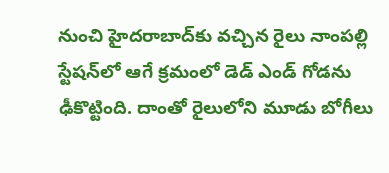నుంచి హైదరాబాద్‌కు వచ్చిన రైలు నాంపల్లి స్టేషన్‌లో ఆగే క్రమంలో డెడ్‌ ఎండ్‌ గోడను ఢీకొట్టింది. దాంతో రైలులోని మూడు బోగీలు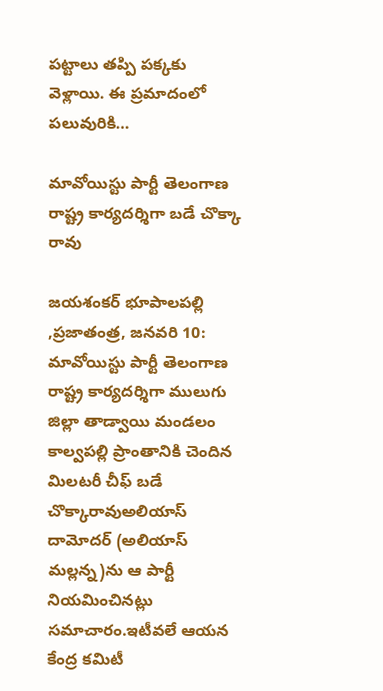పట్టాలు తప్పి పక్కకు వెళ్లాయి. ఈ ప్రమాదంలో పలువురికి…

మావోయిస్టు పార్టీ తెలంగాణ రాష్ట్ర కార్యదర్శిగా బడే చొక్కా రావు

జయశంకర్‌ భూపాలపల్లి ,ప్రజాతంత్ర, జనవరి 10:  మావోయిస్టు పార్టీ తెలంగాణ రాష్ట్ర కార్యదర్శిగా ములుగు జిల్లా తాడ్వాయి మండలం కాల్వపల్లి ప్రాంతానికి చెందిన మిలటరీ చీఫ్‌ బడే చొక్కారావుఅలియాస్‌ దామోదర్‌ (అలియాస్‌ మల్లన్న)ను ఆ పార్టీ నియమించినట్లు సమాచారం.ఇటీవలే ఆయన కేంద్ర కమిటీ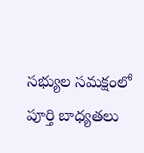సభ్యుల సమక్షంలో పూర్తి బాధ్యతలు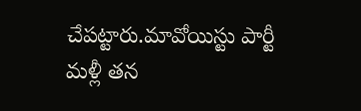చేపట్టారు.మావోయిస్టు పార్టీ మళ్లీ తన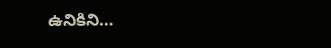ఉనికిని…